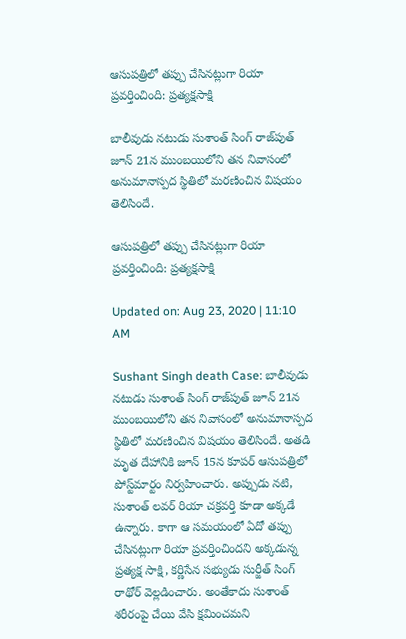ఆసుపత్రిలో తప్పు చేసినట్లుగా రియా ప్రవర్తించింది: ప్రత్యక్షసాక్షి

బాలీవుడు నటుడు సుశాంత్ సింగ్ రాజ్‌పుత్‌ జూన్ 21న ముంబయిలోని తన నివాసంలో అనుమానాస్పద స్థితిలో మరణించిన విషయం తెలిసిందే.

ఆసుపత్రిలో తప్పు చేసినట్లుగా రియా ప్రవర్తించింది: ప్రత్యక్షసాక్షి

Updated on: Aug 23, 2020 | 11:10 AM

Sushant Singh death Case: బాలీవుడు నటుడు సుశాంత్ సింగ్ రాజ్‌పుత్‌ జూన్ 21న ముంబయిలోని తన నివాసంలో అనుమానాస్పద స్థితిలో మరణించిన విషయం తెలిసిందే. అతడి మృత దేహానికి జూన్ 15న కూపర్ ఆసుపత్రిలో పోస్ట్‌మార్టం నిర్వహించారు. అప్పుడు నటి, సుశాంత్ లవర్ రియా చక్రవర్తి కూడా అక్కడే ఉన్నారు. కాగా ఆ సమయంలో ఏదో తప్పు చేసినట్లుగా రియా ప్రవర్తించిందని అక్కడున్న ప్రత్యక్ష సాక్షి, కర్ణిసేన సభ్యుడు సుర్జీత్ సింగ్ రాథోర్‌ వెల్లడించారు. అంతేకాదు సుశాంత్ శరీరంపై చేయి వేసి క్షమించమని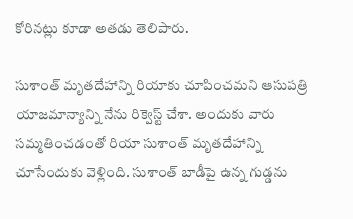కోరినట్లు కూడా అతడు తెలిపారు.

సుశాంత్‌ మృతదేహాన్ని రియాకు చూపించమని ఆసుపత్రి యాజమాన్యాన్ని నేను రిక్వెస్ట్ చేశా. అందుకు వారు సమ్మతించడంతో రియా సుశాంత్ మృతదేహాన్ని చూసేందుకు వెళ్లింది. సుశాంత్‌ బాడీపై ఉన్న గుడ్డను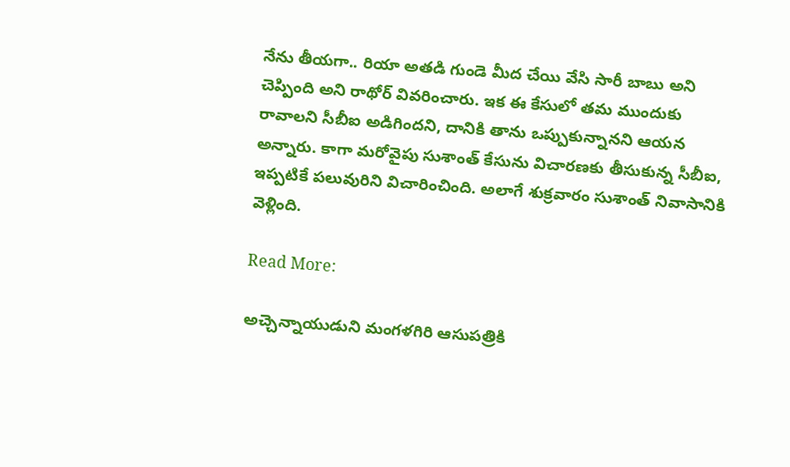నేను తీయగా.. రియా అతడి గుండె మీద చేయి వేసి సారీ బాబు అని చెప్పింది అని రాథోర్ వివరించారు. ఇక ఈ కేసులో తమ ముందుకు రావాలని సీబీఐ అడిగిందని, దానికి తాను ఒప్పుకున్నానని ఆయన అన్నారు. కాగా మరోవైపు సుశాంత్ కేసును విచారణకు తీసుకున్న సీబీఐ, ఇప్పటికే పలువురిని విచారించింది. అలాగే శుక్రవారం సుశాంత్ నివాసానికి వెళ్లింది.

Read More:

అచ్చెన్నాయుడుని మంగళగిరి ఆసుపత్రికి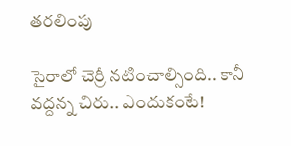తరలింపు

సైరాలో చెర్రీ నటించాల్సింది.. కానీ వద్దన్న చిరు.. ఎందుకంటే!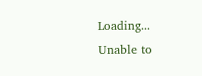Loading...
Unable to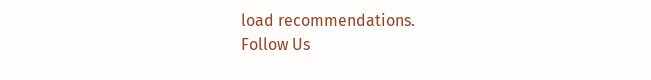load recommendations.
Follow Us